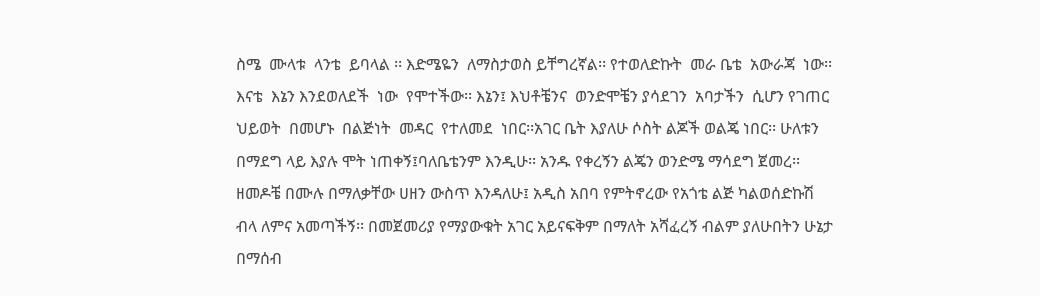ስሜ  ሙላቱ  ላንቴ  ይባላል ፡፡ እድሜዬን  ለማስታወስ ይቸግረኛል፡፡ የተወለድኩት  መራ ቤቴ  አውራጃ  ነው፡፡ እናቴ  እኔን እንደወለደች  ነው  የሞተችው፡፡ እኔን፤ እህቶቼንና  ወንድሞቼን ያሳደገን  አባታችን  ሲሆን የገጠር   ህይወት  በመሆኑ  በልጅነት  መዳር  የተለመደ  ነበር፡፡አገር ቤት እያለሁ ሶስት ልጆች ወልጄ ነበር፡፡ ሁለቱን በማደግ ላይ እያሉ ሞት ነጠቀኝ፤ባለቤቴንም እንዲሁ፡፡ አንዱ የቀረኝን ልጄን ወንድሜ ማሳደግ ጀመረ፡፡ ዘመዶቼ በሙሉ በማለቃቸው ሀዘን ውስጥ እንዳለሁ፤ አዲስ አበባ የምትኖረው የአጎቴ ልጅ ካልወሰድኩሽ ብላ ለምና አመጣችኝ፡፡ በመጀመሪያ የማያውቁት አገር አይናፍቅም በማለት አሻፈረኝ ብልም ያለሁበትን ሁኔታ በማሰብ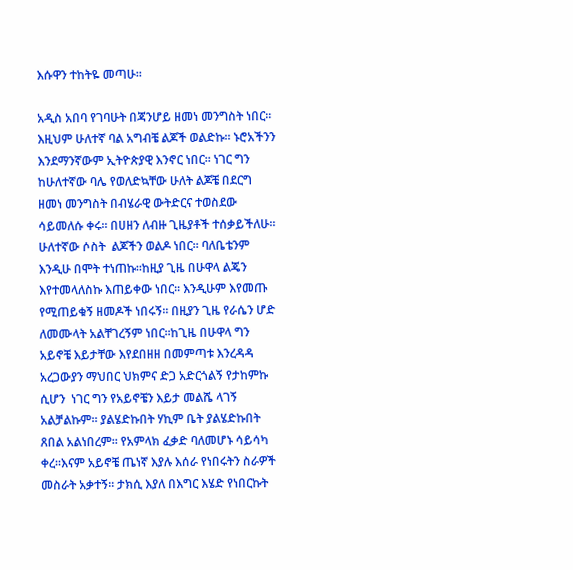እሱዋን ተከትዬ መጣሁ፡፡

አዲስ አበባ የገባሁት በጃንሆይ ዘመነ መንግስት ነበር፡፡ እዚህም ሁለተኛ ባል አግብቼ ልጆች ወልድኩ፡፡ ኑሮአችንን እንደማንኛውም ኢትዮጵያዊ እንኖር ነበር፡፡ ነገር ግን ከሁለተኛው ባሌ የወለድኳቸው ሁለት ልጆቼ በደርግ ዘመነ መንግስት በብሄራዊ ውትድርና ተወስደው ሳይመለሱ ቀሩ፡፡ በሀዘን ለብዙ ጊዜያቶች ተሰቃይችለሁ፡፡ ሁለተኛው ሶስት  ልጆችን ወልዶ ነበር፡፡ ባለቤቴንም እንዲሁ በሞት ተነጠኩ፡፡ከዚያ ጊዜ በሁዋላ ልጄን እየተመላለስኩ እጠይቀው ነበር፡፡ እንዲሁም እየመጡ የሚጠይቁኝ ዘመዶች ነበሩኝ፡፡ በዚያን ጊዜ የራሴን ሆድ ለመሙላት አልቸገረኝም ነበር፡፡ከጊዜ በሁዋላ ግን አይኖቼ እይታቸው እየደበዘዘ በመምጣቱ እንረዳዳ አረጋውያን ማህበር ህክምና ድጋ አድርጎልኝ የታከምኩ ሲሆን  ነገር ግን የአይኖቼን እይታ መልሼ ላገኝ አልቻልኩም፡፡ ያልሄድኩበት ሃኪም ቤት ያልሄድኩበት ጸበል አልነበረም፡፡ የአምላክ ፈቃድ ባለመሆኑ ሳይሳካ ቀረ፡፡እናም አይኖቼ ጤነኛ እያሉ እሰራ የነበሩትን ስራዎች መስራት አቃተኝ፡፡ ታክሲ እያለ በእግር እሄድ የነበርኩት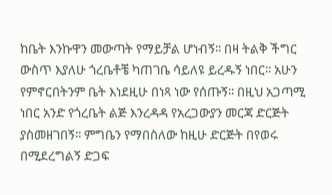ከቤት እንኩዋን መውጣት የማይቻል ሆነብኝ፡፡ በዛ ትልቅ ችግር ውስጥ እያለሁ ጎረቤቶቼ ካጠገቤ ሳይለዩ ይረዱኝ ነበር፡፡ አሁን የምኖርበትንም ቤት እነደዚሁ በነጻ ነው የሰጡኝ፡፡ በዚህ አጋጣሚ ነበር አንድ የጎረቤት ልጅ እንረዳዳ የአረጋውያን መርጃ ድርጅት ያስመዘገበኝ፡፡ ምግቤን የማበስለው ከዚሁ ድርጅት በየወሩ በሚደረግልኝ ድጋፍ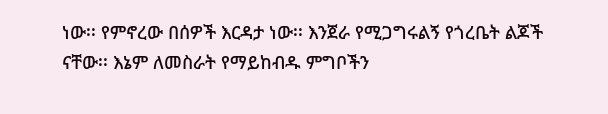ነው፡፡ የምኖረው በሰዎች እርዳታ ነው፡፡ እንጀራ የሚጋግሩልኝ የጎረቤት ልጆች ናቸው፡፡ እኔም ለመስራት የማይከብዱ ምግቦችን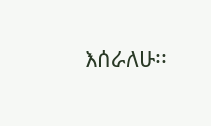እሰራለሁ፡፡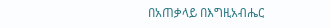በአጠቃላይ በእግዚአብሔር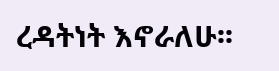ረዳትነት እኖራለሁ፡፡